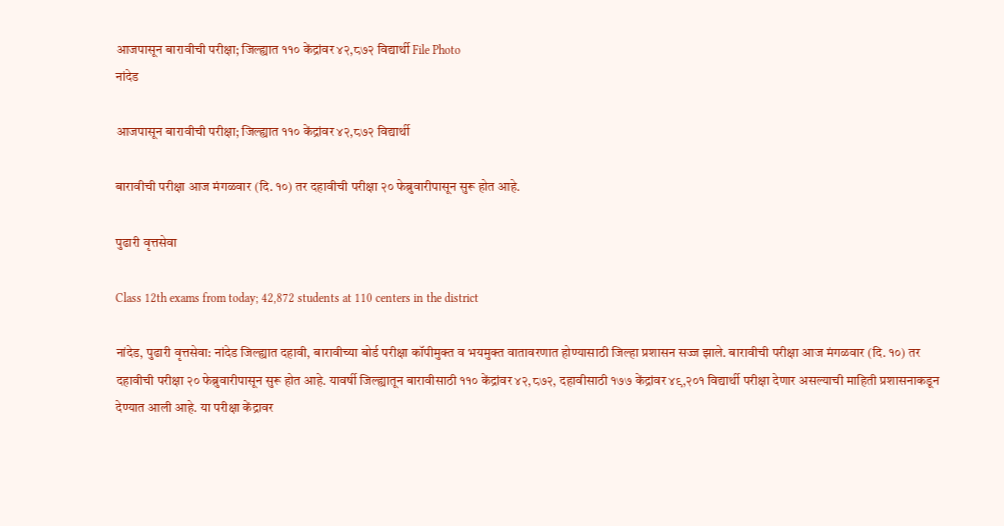आजपासून बारावीची परीक्षा; जिल्ह्यात ११० केंद्रांवर ४२,८७२ विद्यार्थी File Photo
नांदेड

आजपासून बारावीची परीक्षा; जिल्ह्यात ११० केंद्रांवर ४२,८७२ विद्यार्थी

बारावीची परीक्षा आज मंगळवार (दि. १०) तर दहावीची परीक्षा २० फेब्रुवारीपासून सुरू होत आहे.

पुढारी वृत्तसेवा

Class 12th exams from today; 42,872 students at 110 centers in the district

नांदेड, पुढारी वृत्तसेवा: नांदेड जिल्ह्यात दहावी, बारावीच्या बोर्ड परीक्षा कॉपीमुक्त व भयमुक्त वातावरणात होण्यासाठी जिल्हा प्रशासन सज्ज झाले. बारावीची परीक्षा आज मंगळवार (दि. १०) तर दहावीची परीक्षा २० फेब्रुवारीपासून सुरू होत आहे. यावर्षी जिल्ह्यातून बारावीसाठी ११० केंद्रांवर ४२,८७२, दहावीसाठी १७७ केंद्रांवर ४९,२०१ विद्यार्थी परीक्षा देणार असल्याची माहिती प्रशासनाकडून देण्यात आली आहे. या परीक्षा केंद्रावर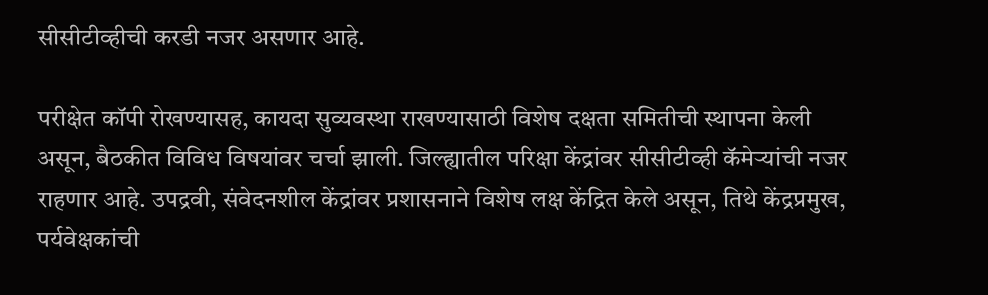सीसीटीव्हीची करडी नजर असणार आहे.

परीक्षेत कॉपी रोखण्यासह, कायदा सुव्यवस्था राखण्यासाठी विशेष दक्षता समितीची स्थापना केली असून, बैठकीत विविध विषयांवर चर्चा झाली. जिल्ह्यातील परिक्षा केंद्रांवर सीसीटीव्ही कॅमेऱ्यांची नजर राहणार आहे. उपद्रवी, संवेदनशील केंद्रांवर प्रशासनाने विशेष लक्ष केंद्रित केले असून, तिथे केंद्रप्रमुख, पर्यवेक्षकांची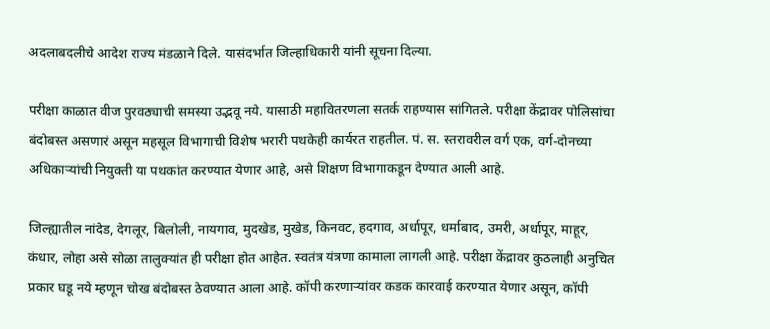अदलाबदलीचे आदेश राज्य मंडळाने दिले. यासंदर्भात जिल्हाधिकारी यांनी सूचना दिल्या.

परीक्षा काळात वीज पुरवठ्याची समस्या उद्भवू नये. यासाठी महावितरणला सतर्क राहण्यास सांगितले. परीक्षा केंद्रावर पोलिसांचा बंदोबस्त असणारं असून महसूल विभागाची विशेष भरारी पथकेही कार्यरत राहतील. पं. स. स्तरावरील वर्ग एक, वर्ग-दोनच्या अधिकाऱ्यांची नियुक्ती या पथकांत करण्यात येणार आहे, असे शिक्षण विभागाकडून देण्यात आली आहे.

जिल्ह्यातील नांदेड, देगलूर, बिलोली, नायगाव, मुदखेड, मुखेड, किनवट, हदगाव, अर्धापूर, धर्माबाद, उमरी, अर्धापूर, माहूर, कंधार, लोहा असे सोळा तालुक्यांत ही परीक्षा होत आहेत. स्वतंत्र यंत्रणा कामाला लागली आहे. परीक्षा केंद्रावर कुठलाही अनुचित प्रकार घडू नये म्हणून चोख बंदोबस्त ठेवण्यात आला आहे. कॉपी करणाऱ्यांवर कडक कारवाई करण्यात येणार असून, कॉपी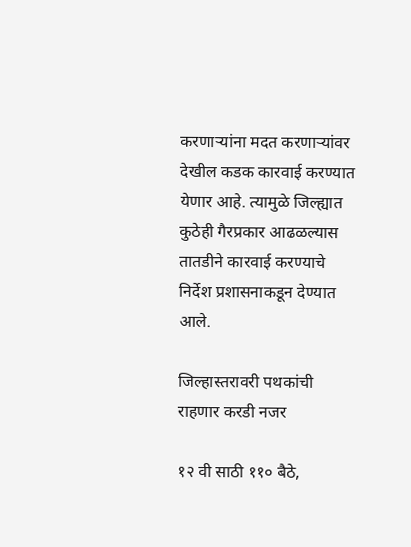करणाऱ्यांना मदत करणाऱ्यांवर देखील कडक कारवाई करण्यात येणार आहे. त्यामुळे जिल्ह्यात कुठेही गैरप्रकार आढळल्यास तातडीने कारवाई करण्याचे निर्देश प्रशासनाकडून देण्यात आले.

जिल्हास्तरावरी पथकांची राहणार करडी नजर

१२ वी साठी ११० बैठे,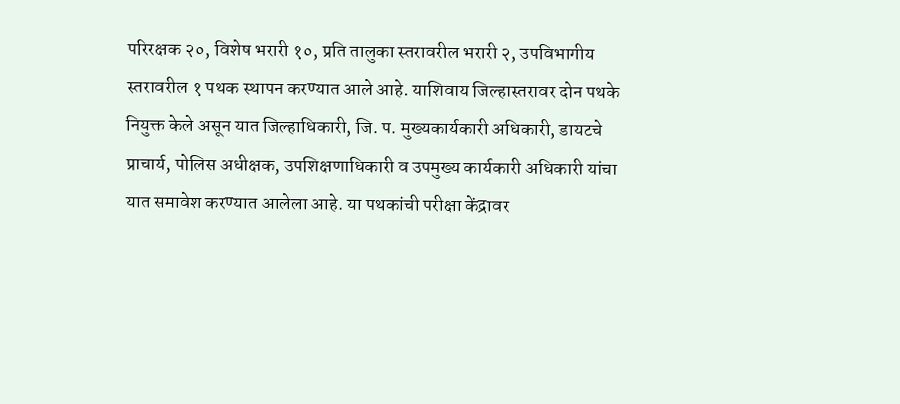परिरक्षक २०, विशेष भरारी १०, प्रति तालुका स्तरावरील भरारी २, उपविभागीय स्तरावरील १ पथक स्थापन करण्यात आले आहे. याशिवाय जिल्हास्तरावर दोन पथके नियुक्त केले असून यात जिल्हाधिकारी, जि. प. मुख्यकार्यकारी अधिकारी, डायटचे प्राचार्य, पोलिस अधीक्षक, उपशिक्षणाधिकारी व उपमुख्य कार्यकारी अधिकारी यांचा यात समावेश करण्यात आलेला आहे. या पथकांची परीक्षा केंद्रावर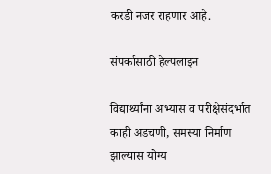करडी नजर राहणार आहे.

संपर्कासाठी हेल्पलाइन

विद्यार्थ्यांना अभ्यास व परीक्षेसंदर्भात काही अडचणी, समस्या निर्माण झाल्यास योग्य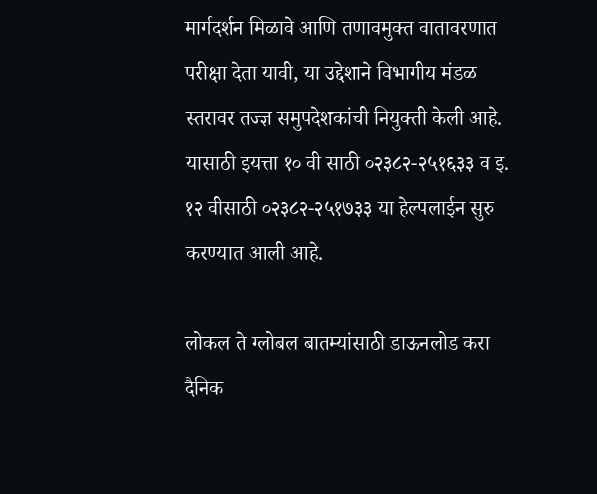मार्गदर्शन मिळावे आणि तणावमुक्त वातावरणात परीक्षा देता यावी, या उद्देशाने विभागीय मंडळ स्तरावर तज्ज्ञ समुपदेशकांची नियुक्ती केली आहे. यासाठी इयत्ता १० वी साठी ०२३८२-२५१६३३ व इ. १२ वीसाठी ०२३८२-२५१७३३ या हेल्पलाईन सुरु करण्यात आली आहे.

लोकल ते ग्लोबल बातम्यांसाठी डाऊनलोड करा दैनिक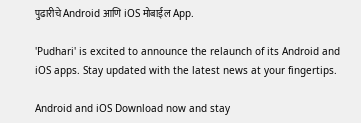पुढारीचे Android आणि iOS मोबाईल App.

'Pudhari' is excited to announce the relaunch of its Android and iOS apps. Stay updated with the latest news at your fingertips.

Android and iOS Download now and stay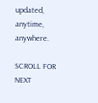updated, anytime, anywhere.

SCROLL FOR NEXT